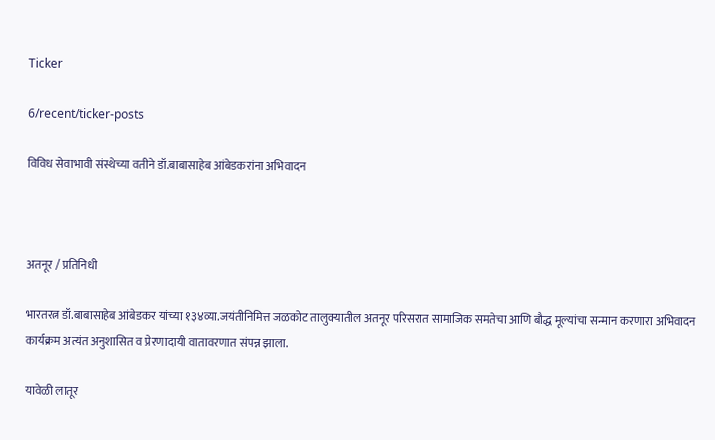Ticker

6/recent/ticker-posts

विविध सेवाभावी संस्थेच्या वतीने डॉ.बाबासाहेब आंबेडकरांना अभिवादन



अतनूर / प्रतिनिधी

भारतरत्न डॉ.बाबासाहेब आंबेडकर यांच्या १३४व्या.जयंतीनिमित्त जळकोट तालुक्यातील अतनूर परिसरात सामाजिक समतेचा आणि बौद्ध मूल्यांचा सन्मान करणारा अभिवादन कार्यक्रम अत्यंत अनुशासित व प्रेरणादायी वातावरणात संपन्न झाला.

यावेळी लातूर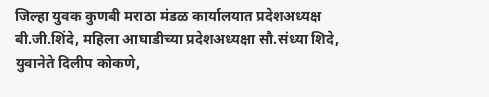जिल्हा युवक कुणबी मराठा मंडळ कार्यालयात प्रदेशअध्यक्ष बी.जी.शिंदे, महिला आघाडीच्या प्रदेशअध्यक्षा सौ.संध्या शिदे, युवानेते दिलीप कोकणे,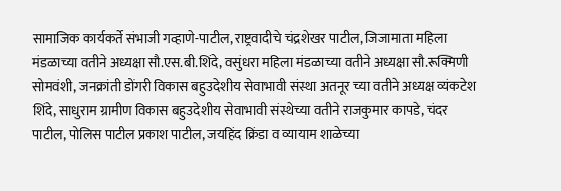सामाजिक कार्यकर्ते संभाजी गव्हाणे-पाटील, राष्ट्रवादीचे चंद्रशेखर पाटील, जिजामाता महिला मंडळाच्या वतीने अध्यक्षा सौ.एस.बी.शिंदे, वसुंधरा महिला मंडळाच्या वतीने अध्यक्षा सौ.रूक्मिणी सोमवंशी, जनक्रांती डोंगरी विकास बहुउदेशीय सेवाभावी संस्था अतनूर च्या वतीने अध्यक्ष व्यंकटेश शिंदे, साधुराम ग्रामीण विकास बहुउदेशीय सेवाभावी संस्थेच्या वतीने राजकुमार कापडे, चंदर पाटील, पोलिस पाटील प्रकाश पाटील, जयहिंद क्रिंडा व व्यायाम शाळेच्या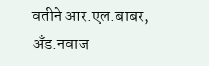वतीने आर.एल.बाबर, अँड.नवाज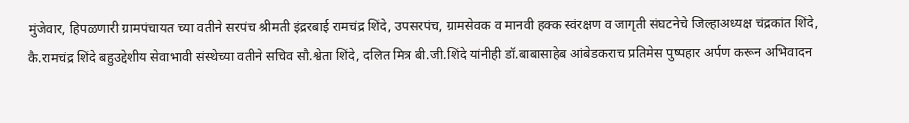मुंजेवार, हिपळणारी ग्रामपंचायत च्या वतीने सरपंच श्रीमती इंद्ररबाई रामचंद्र शिंदे, उपसरपंच, ग्रामसेवक व मानवी हक्क स्वंरक्षण व जागृती संघटनेचे जिल्हाअध्यक्ष चंद्रकांत शिंदे, कै.रामचंद्र शिंदे बहुउद्देशीय सेवाभावी संस्थेच्या वतीने सचिव सौ.श्वेता शिंदे, दलित मित्र बी.जी.शिंदे यांनीही डॉ.बाबासाहेब आंबेडकराच प्रतिमेस पुष्पहार अर्पण करून अभिवादन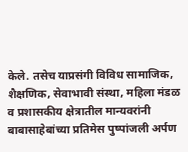केले. तसेच याप्रसंगी विविध सामाजिक, शैक्षणिक, सेवाभावी संस्था, महिला मंडळ व प्रशासकीय क्षेत्रातील मान्यवरांनी बाबासाहेबांच्या प्रतिमेस पुष्पांजली अर्पण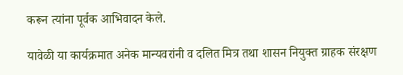करून त्यांना पूर्वक आभिवादन केले.

यावेळी या कार्यक्रमात अनेक मान्यवरांनी व दलित मित्र तथा शासन नियुक्त ग्राहक संरक्षण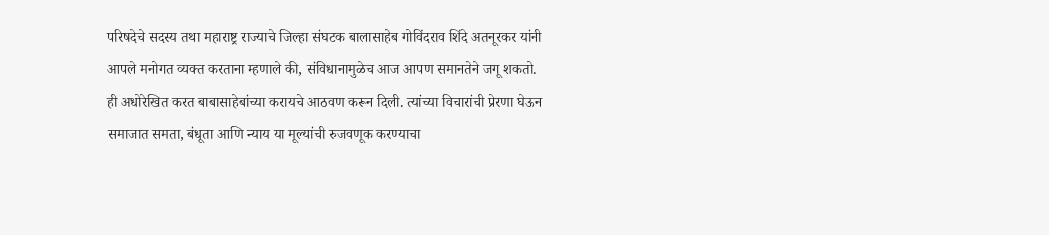परिषदेचे सदस्य तथा महाराष्ट्र राज्याचे जिल्हा संघटक बालासाहेब गोविंदराव शिंदे अतनूरकर यांनी आपले मनोगत व्यक्त करताना म्हणाले की, संविधानामुळेच आज आपण समानतेने जगू शकतो. ही अधोरेखित करत बाबासाहेबांच्या करायचे आठवण करून दिली. त्यांच्या विचारांची प्रेरणा घेऊन समाजात समता, बंधूता आणि न्याय या मूल्यांची रुजवणूक करण्याचा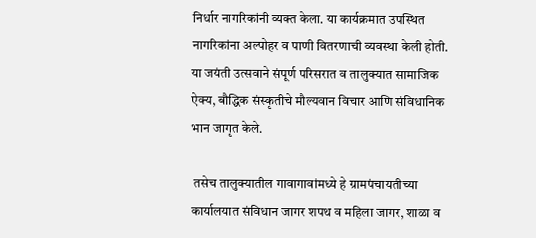निर्धार नागरिकांनी व्यक्त केला. या कार्यक्रमात उपस्थित नागरिकांना अल्पोहर व पाणी वितरणाची व्यवस्था केली होती. या जयंती उत्सवाने संपूर्ण परिसरात व तालुक्यात सामाजिक ऐक्य, बौद्धिक संस्कृतीचे मौल्यवान विचार आणि संविधानिक भान जागृत केले.

 तसेच तालुक्यातील गावागावांमध्ये हे ग्रामपंचायतीच्या कार्यालयात संविधान जागर शपथ व महिला जागर, शाळा व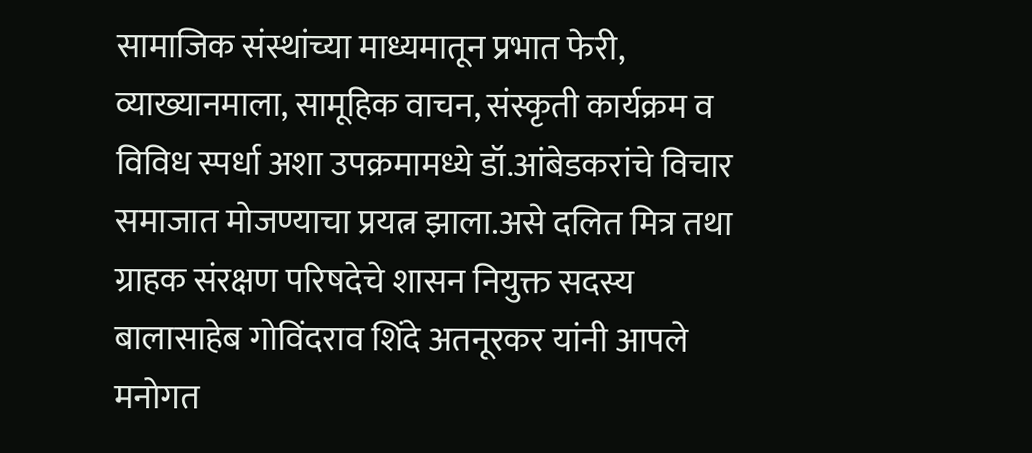सामाजिक संस्थांच्या माध्यमातून प्रभात फेरी, व्याख्यानमाला, सामूहिक वाचन, संस्कृती कार्यक्रम व विविध स्पर्धा अशा उपक्रमामध्ये डॉ‌.आंबेडकरांचे विचार समाजात मोजण्याचा प्रयत्न झाला.असे दलित मित्र तथा ग्राहक संरक्षण परिषदेचे शासन नियुक्त सदस्य बालासाहेब गोविंदराव शिंदे अतनूरकर यांनी आपले मनोगत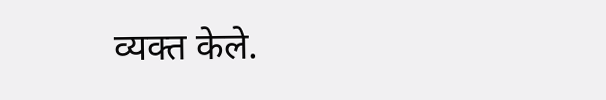व्यक्त केले.